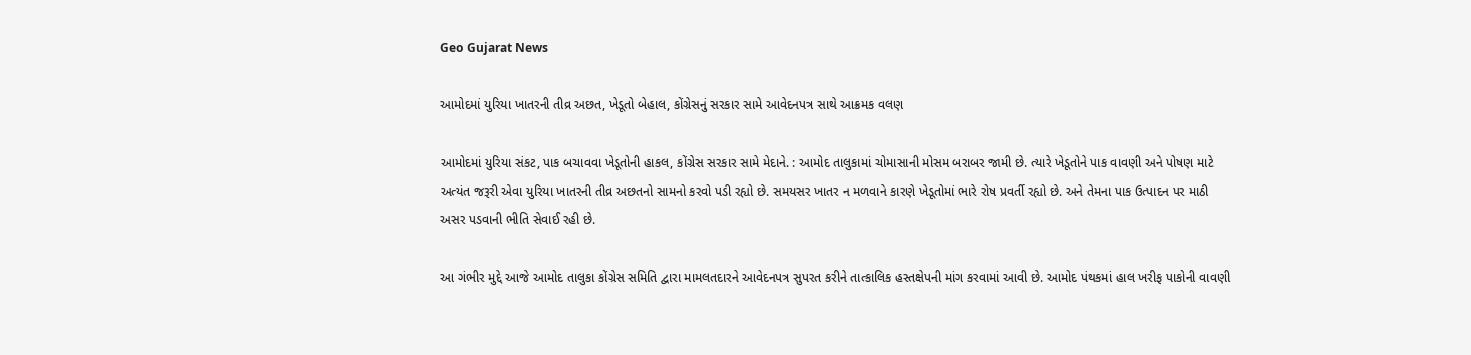Geo Gujarat News

આમોદમાં યુરિયા ખાતરની તીવ્ર અછત, ખેડૂતો બેહાલ, કોંગ્રેસનું સરકાર સામે આવેદનપત્ર સાથે આક્રમક વલણ

આમોદમાં યુરિયા સંકટ, પાક બચાવવા ખેડૂતોની હાકલ, કોંગ્રેસ સરકાર સામે મેદાને. : આમોદ તાલુકામાં ચોમાસાની મોસમ બરાબર જામી છે. ત્યારે ખેડૂતોને પાક વાવણી અને પોષણ માટે અત્યંત જરૂરી એવા યુરિયા ખાતરની તીવ્ર અછતનો સામનો કરવો પડી રહ્યો છે. સમયસર ખાતર ન મળવાને કારણે ખેડૂતોમાં ભારે રોષ પ્રવર્તી રહ્યો છે. અને તેમના પાક ઉત્પાદન પર માઠી અસર પડવાની ભીતિ સેવાઈ રહી છે.

આ ગંભીર મુદ્દે આજે આમોદ તાલુકા કોંગ્રેસ સમિતિ દ્વારા મામલતદારને આવેદનપત્ર સુપરત કરીને તાત્કાલિક હસ્તક્ષેપની માંગ કરવામાં આવી છે. આમોદ પંથકમાં હાલ ખરીફ પાકોની વાવણી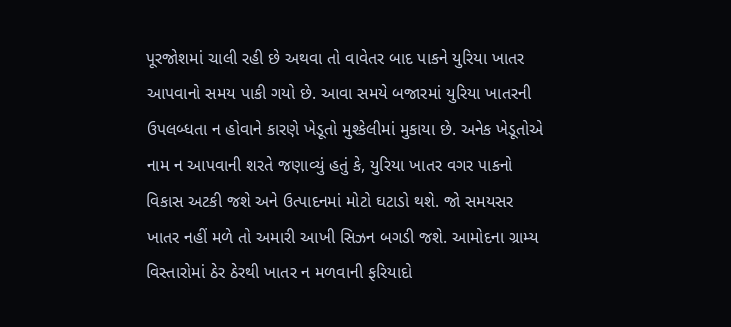પૂરજોશમાં ચાલી રહી છે અથવા તો વાવેતર બાદ પાકને યુરિયા ખાતર આપવાનો સમય પાકી ગયો છે. આવા સમયે બજારમાં યુરિયા ખાતરની ઉપલબ્ધતા ન હોવાને કારણે ખેડૂતો મુશ્કેલીમાં મુકાયા છે. અનેક ખેડૂતોએ નામ ન આપવાની શરતે જણાવ્યું હતું કે, યુરિયા ખાતર વગર પાકનો વિકાસ અટકી જશે અને ઉત્પાદનમાં મોટો ઘટાડો થશે. જો સમયસર ખાતર નહીં મળે તો અમારી આખી સિઝન બગડી જશે. આમોદના ગ્રામ્ય વિસ્તારોમાં ઠેર ઠેરથી ખાતર ન મળવાની ફરિયાદો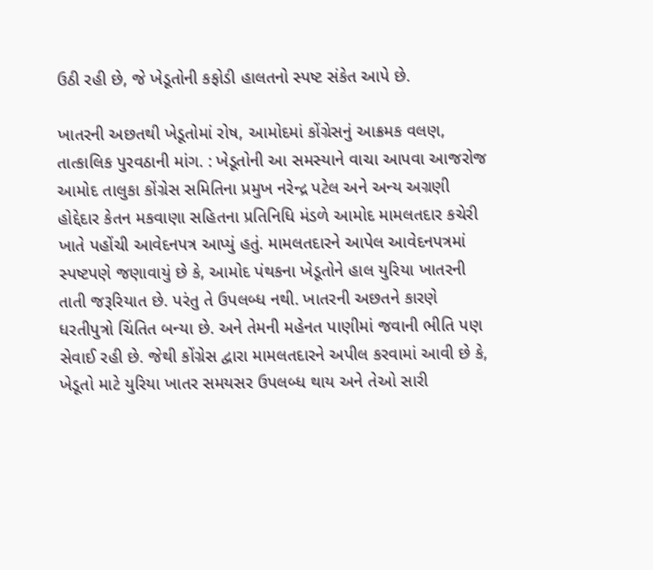ઉઠી રહી છે, જે ખેડૂતોની કફોડી હાલતનો સ્પષ્ટ સંકેત આપે છે.

ખાતરની અછતથી ખેડૂતોમાં રોષ, આમોદમાં કોંગ્રેસનું આક્રમક વલણ, તાત્કાલિક પુરવઠાની માંગ. : ખેડૂતોની આ સમસ્યાને વાચા આપવા આજરોજ આમોદ તાલુકા કોંગ્રેસ સમિતિના પ્રમુખ નરેન્દ્ર પટેલ અને અન્ય અગ્રણી હોદ્દેદાર કેતન મકવાણા સહિતના પ્રતિનિધિ મંડળે આમોદ મામલતદાર કચેરી ખાતે પહોંચી આવેદનપત્ર આપ્યું હતું. મામલતદારને આપેલ આવેદનપત્રમાં સ્પષ્ટપણે જણાવાયું છે કે, આમોદ પંથકના ખેડૂતોને હાલ યુરિયા ખાતરની તાતી જરૂરિયાત છે. પરંતુ તે ઉપલબ્ધ નથી. ખાતરની અછતને કારણે ધરતીપુત્રો ચિંતિત બન્યા છે. અને તેમની મહેનત પાણીમાં જવાની ભીતિ પણ સેવાઈ રહી છે. જેથી કોંગ્રેસ દ્વારા મામલતદારને અપીલ કરવામાં આવી છે કે, ખેડૂતો માટે યુરિયા ખાતર સમયસર ઉપલબ્ધ થાય અને તેઓ સારી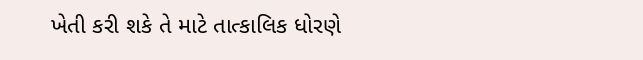ખેતી કરી શકે તે માટે તાત્કાલિક ધોરણે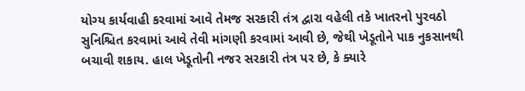યોગ્ય કાર્યવાહી કરવામાં આવે તેમજ સરકારી તંત્ર દ્વારા વહેલી તકે ખાતરનો પુરવઠો સુનિશ્ચિત કરવામાં આવે તેવી માંગણી કરવામાં આવી છે, જેથી ખેડૂતોને પાક નુકસાનથી બચાવી શકાય. હાલ ખેડૂતોની નજર સરકારી તંત્ર પર છે, કે ક્યારે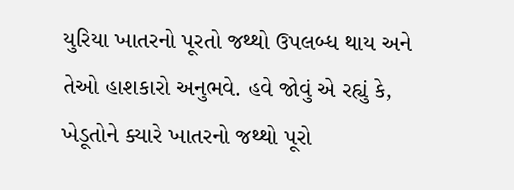યુરિયા ખાતરનો પૂરતો જથ્થો ઉપલબ્ધ થાય અને તેઓ હાશકારો અનુભવે. હવે જોવું એ રહ્યું કે, ખેડૂતોને ક્યારે ખાતરનો જથ્થો પૂરો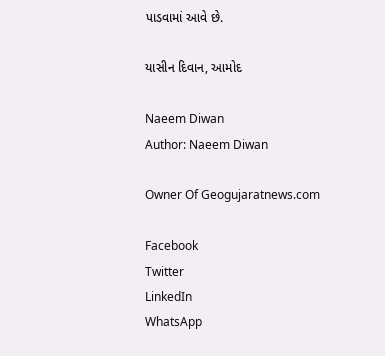પાડવામાં આવે છે.

યાસીન દિવાન, આમોદ

Naeem Diwan
Author: Naeem Diwan

Owner Of Geogujaratnews.com

Facebook
Twitter
LinkedIn
WhatsApp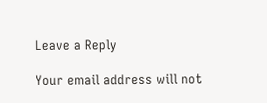Leave a Reply

Your email address will not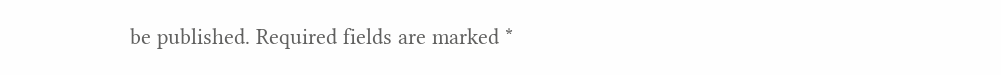be published. Required fields are marked *